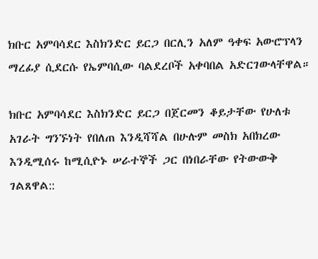ክቡር አምባሳደር እስክንድር ይርጋ በርሊን አለም ዓቀፍ አውሮፕላን ማረፊያ ሲደርሱ የኤምባሲው ባልደረቦች አቀባበል አድርገውላቸዋል።

ክቡር አምባሳደር እስክንድር ይርጋ በጀርመን ቆይታቸው የሁለቱ አገራት ግንኙነት የበለጠ እንዲሻሻል በሁሉም መስክ አበክረው እንዲሚሰሩ ከሚሲዮኑ ሠራተኞች ጋር በነበራቸው የትውውቅ ገልጸዋል::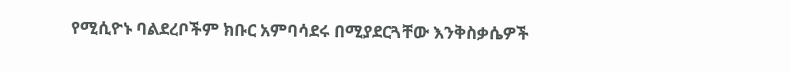የሚሲዮኑ ባልደረቦችም ክቡር አምባሳደሩ በሚያደርጓቸው እንቅስቃሴዎች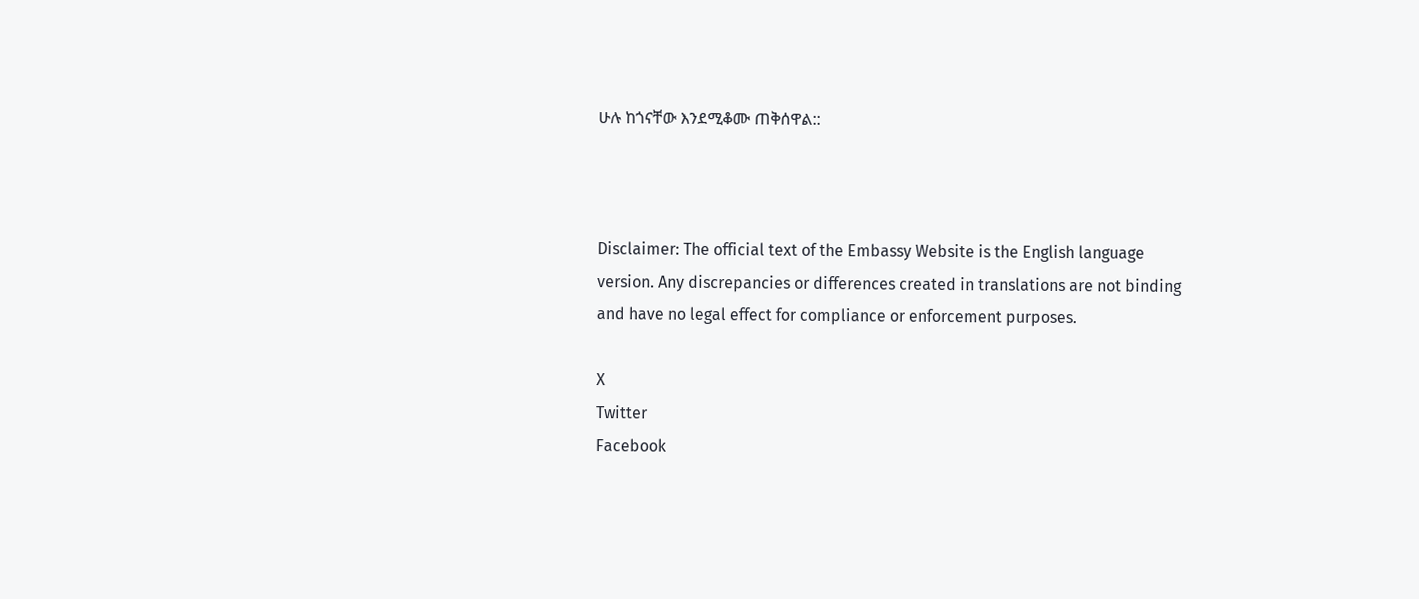ሁሉ ከጎናቸው እንደሚቆሙ ጠቅሰዋል::



Disclaimer: The official text of the Embassy Website is the English language version. Any discrepancies or differences created in translations are not binding and have no legal effect for compliance or enforcement purposes.

X
Twitter
Facebook